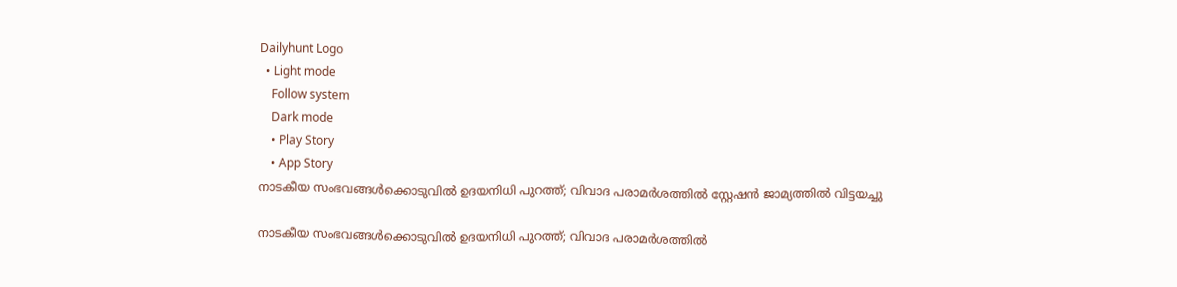Dailyhunt Logo
  • Light mode
    Follow system
    Dark mode
    • Play Story
    • App Story
നാടകീയ സംഭവങ്ങള്‍ക്കൊടുവില്‍ ഉദയനിധി പുറത്ത്; വിവാദ പരാമര്‍ശത്തില്‍ സ്റ്റേഷൻ ജാമ്യത്തില്‍ വിട്ടയച്ചു

നാടകീയ സംഭവങ്ങള്‍ക്കൊടുവില്‍ ഉദയനിധി പുറത്ത്; വിവാദ പരാമര്‍ശത്തില്‍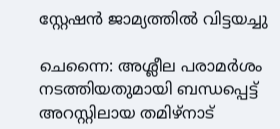സ്റ്റേഷൻ ജാമ്യത്തില്‍ വിട്ടയച്ചു

ചെന്നൈ: അശ്ലീല പരാമർശം നടത്തിയതുമായി ബന്ധപ്പെട്ട് അറസ്റ്റിലായ തമിഴ്നാട്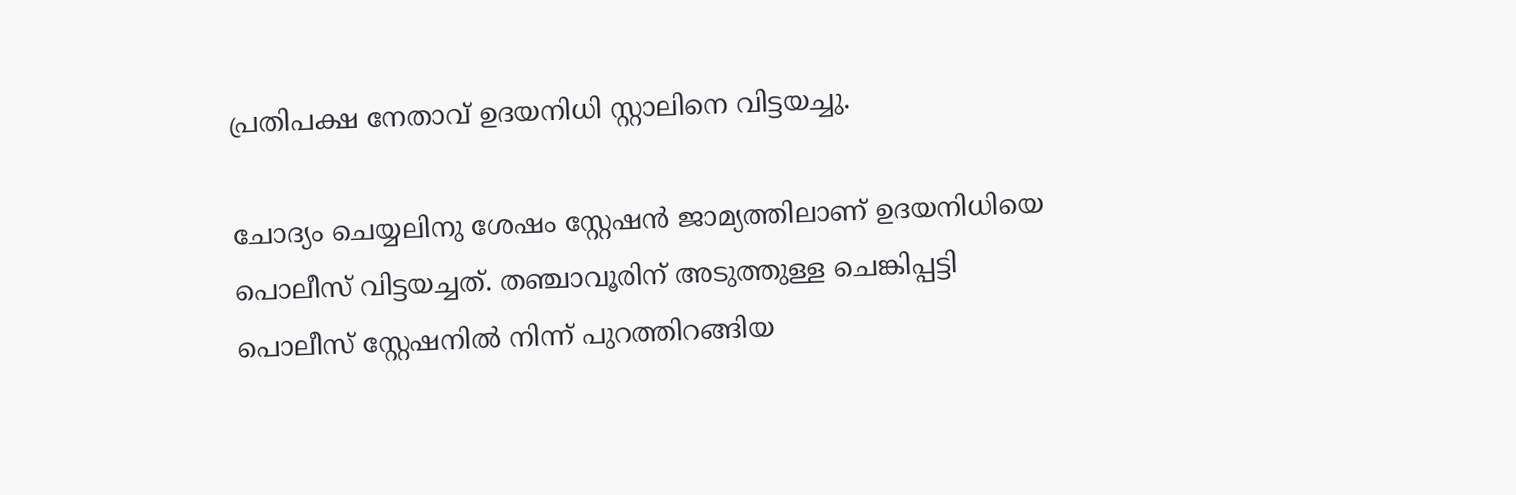പ്രതിപക്ഷ നേതാവ് ഉദയനിധി സ്റ്റാലിനെ വിട്ടയച്ചു.

ചോദ്യം ചെയ്യലിനു ശേഷം സ്റ്റേഷൻ ജാമ്യത്തിലാണ് ഉദയനിധിയെ പൊലീസ് വിട്ടയച്ചത്. തഞ്ചാവൂരിന് അടുത്തുള്ള ചെങ്കിപ്പട്ടി പൊലീസ് സ്റ്റേഷനില്‍ നിന്ന് പുറത്തിറങ്ങിയ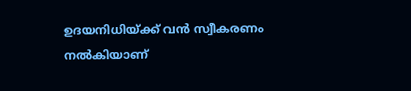ഉദയനിധിയ്ക്ക് വൻ സ്വീകരണം നല്‍കിയാണ്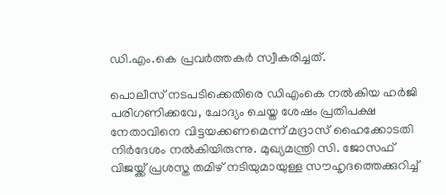ഡി.എം.കെ പ്രവർത്തകർ സ്വീകരിച്ചത്.

പൊലീസ് നടപടിക്കെതിരെ ഡിഎംകെ നല്‍കിയ ഹർജി പരിഗണിക്കവേ, ചോദ്യം ചെയ്ത ശേഷം പ്രതിപക്ഷ നേതാവിനെ വിട്ടയക്കണമെന്ന് മദ്രാസ് ഹൈക്കോടതി നിർദേശം നല്‍കിയിരുന്നു. മുഖ്യമന്ത്രി സി. ജോസഫ് വിജയ്ക്ക് പ്രശസ്ത തമിഴ് നടിയുമായുള്ള സൗഹൃദത്തെക്കുറിച്ച്‌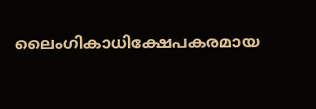ലൈംഗികാധിക്ഷേപകരമായ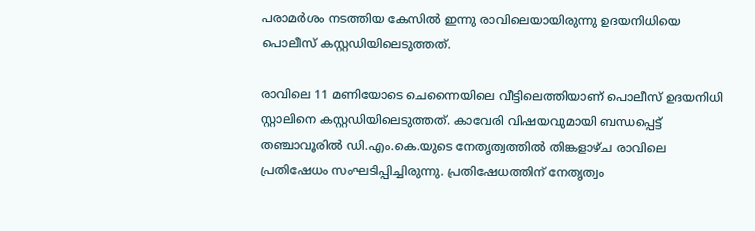പരാമർശം നടത്തിയ കേസില്‍ ഇന്നു രാവിലെയായിരുന്നു ഉദയനിധിയെ പൊലീസ് കസ്റ്റഡിയിലെടുത്തത്.

രാവിലെ 11 മണിയോടെ ചെന്നൈയിലെ വീട്ടിലെത്തിയാണ് പൊലീസ് ഉദയനിധി സ്റ്റാലിനെ കസ്റ്റഡിയിലെടുത്തത്. കാവേരി വിഷയവുമായി ബന്ധപ്പെട്ട് തഞ്ചാവൂരില്‍ ഡി.എം.കെ.യുടെ നേതൃത്വത്തില്‍ തിങ്കളാഴ്ച രാവിലെ പ്രതിഷേധം സംഘടിപ്പിച്ചിരുന്നു. പ്രതിഷേധത്തിന് നേതൃത്വം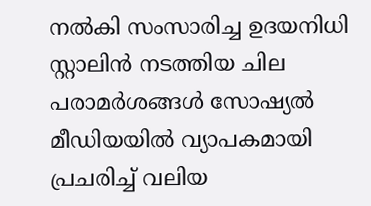നല്‍കി സംസാരിച്ച ഉദയനിധി സ്റ്റാലിൻ നടത്തിയ ചില പരാമർശങ്ങള്‍ സോഷ്യല്‍ മീഡിയയില്‍ വ്യാപകമായി പ്രചരിച്ച്‌ വലിയ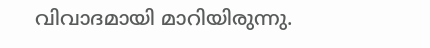വിവാദമായി മാറിയിരുന്നു.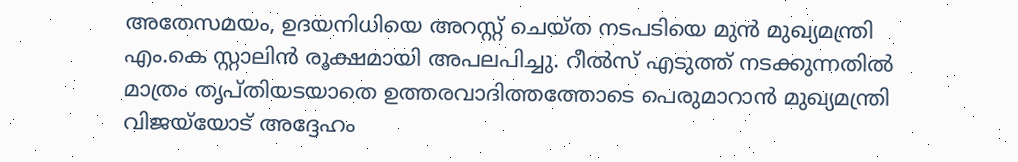അതേസമയം, ഉദയനിധിയെ അറസ്റ്റ് ചെയ്ത നടപടിയെ മുൻ മുഖ്യമന്ത്രി എം.കെ സ്റ്റാലിൻ രൂക്ഷമായി അപലപിച്ചു. റീല്‍സ് എടുത്ത് നടക്കുന്നതില്‍ മാത്രം തൃപ്തിയടയാതെ ഉത്തരവാദിത്തത്തോടെ പെരുമാറാൻ മുഖ്യമന്ത്രി വിജയ്‌യോട് അദ്ദേഹം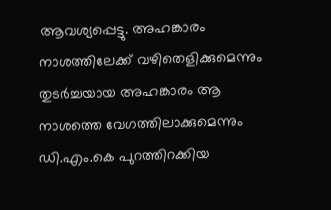ആവശ്യപ്പെട്ടു. അഹങ്കാരം നാശത്തിലേക്ക് വഴിതെളിക്കുമെന്നും തുടർച്ചയായ അഹങ്കാരം ആ നാശത്തെ വേഗത്തിലാക്കുമെന്നും ഡി.എം.കെ പുറത്തിറക്കിയ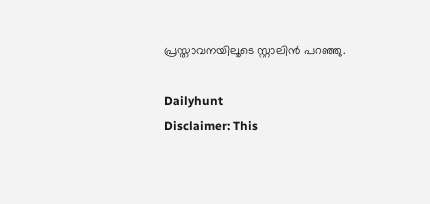പ്രസ്താവനയിലൂടെ സ്റ്റാലിൻ പറഞ്ഞു.

Dailyhunt
Disclaimer: This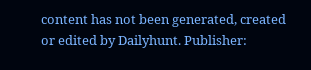content has not been generated, created or edited by Dailyhunt. Publisher: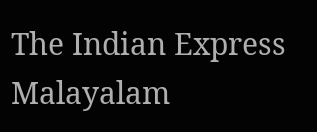The Indian Express Malayalam